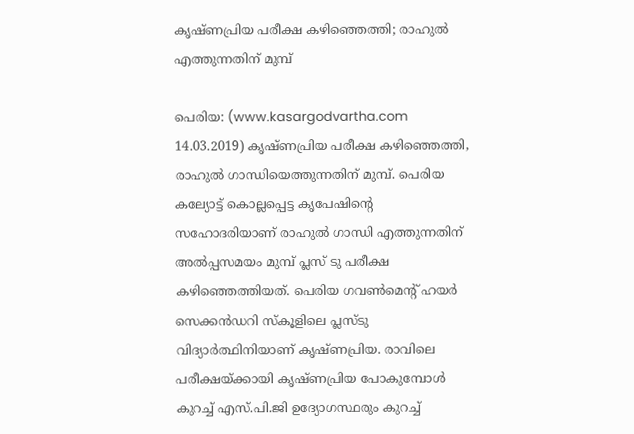കൃഷ്ണപ്രിയ പരീക്ഷ കഴിഞ്ഞെത്തി; രാഹുല്‍ എത്തുന്നതിന് മുമ്പ്

പെരിയ: (www.kasargodvartha.com 14.03.2019) കൃഷ്ണപ്രിയ പരീക്ഷ കഴിഞ്ഞെത്തി, രാഹുല്‍ ഗാന്ധിയെത്തുന്നതിന് മുമ്പ്. പെരിയ കല്യോട്ട് കൊല്ലപ്പെട്ട കൃപേഷിന്റെ സഹോദരിയാണ് രാഹുല്‍ ഗാന്ധി എത്തുന്നതിന് അല്‍പ്പസമയം മുമ്പ് പ്ലസ് ടു പരീക്ഷ കഴിഞ്ഞെത്തിയത്. പെരിയ ഗവണ്‍മെന്റ് ഹയര്‍ സെക്കന്‍ഡറി സ്‌കൂളിലെ പ്ലസ്ടു വിദ്യാര്‍ത്ഥിനിയാണ് കൃഷ്ണപ്രിയ. രാവിലെ പരീക്ഷയ്ക്കായി കൃഷ്ണപ്രിയ പോകുമ്പോള്‍ കുറച്ച് എസ്.പി.ജി ഉദ്യോഗസ്ഥരും കുറച്ച്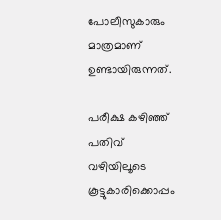പോലീസുകാരും മാത്രമാണ് ഉണ്ടായിരുന്നത്.

പരീക്ഷ കഴിഞ്ഞ് പതിവ് വഴിയിലൂടെ കൂട്ടുകാരിക്കൊപ്പം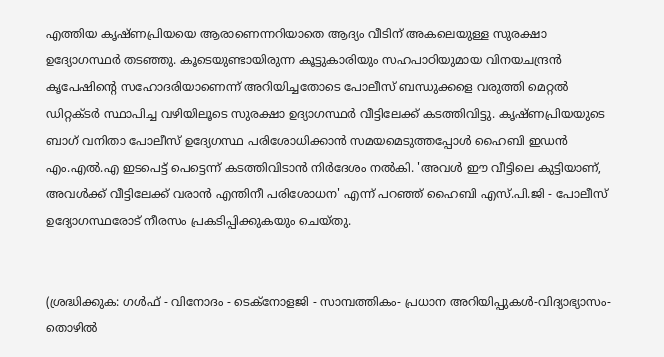എത്തിയ കൃഷ്ണപ്രിയയെ ആരാണെന്നറിയാതെ ആദ്യം വീടിന് അകലെയുള്ള സുരക്ഷാ ഉദ്യോഗസ്ഥര്‍ തടഞ്ഞു. കൂടെയുണ്ടായിരുന്ന കൂട്ടുകാരിയും സഹപാഠിയുമായ വിനയചന്ദ്രന്‍ കൃപേഷിന്റെ സഹോദരിയാണെന്ന് അറിയിച്ചതോടെ പോലീസ് ബന്ധുക്കളെ വരുത്തി മെറ്റല്‍ ഡിറ്റക്ടര്‍ സ്ഥാപിച്ച വഴിയിലൂടെ സുരക്ഷാ ഉദ്യാഗസ്ഥര്‍ വീട്ടിലേക്ക് കടത്തിവിട്ടു. കൃഷ്ണപ്രിയയുടെ ബാഗ് വനിതാ പോലീസ് ഉദ്യേഗസ്ഥ പരിശോധിക്കാന്‍ സമയമെടുത്തപ്പോള്‍ ഹൈബി ഇഡന്‍ എം.എല്‍.എ ഇടപെട്ട് പെട്ടെന്ന് കടത്തിവിടാന്‍ നിര്‍ദേശം നല്‍കി. 'അവള്‍ ഈ വീട്ടിലെ കുട്ടിയാണ്, അവള്‍ക്ക് വീട്ടിലേക്ക് വരാന്‍ എന്തിനീ പരിശോധന' എന്ന് പറഞ്ഞ് ഹൈബി എസ്.പി.ജി - പോലീസ് ഉദ്യോഗസ്ഥരോട് നീരസം പ്രകടിപ്പിക്കുകയും ചെയ്തു.


(ശ്രദ്ധിക്കുക: ഗൾഫ് - വിനോദം - ടെക്നോളജി - സാമ്പത്തികം- പ്രധാന അറിയിപ്പുകൾ-വിദ്യാഭ്യാസം-തൊഴിൽ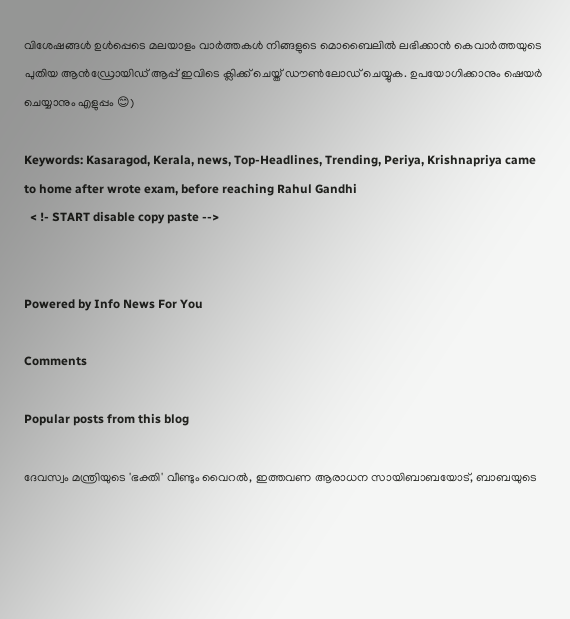വിശേഷങ്ങൾ ഉൾപ്പെടെ മലയാളം വാർത്തകൾ നിങ്ങളുടെ മൊബൈലിൽ ലഭിക്കാൻ കെവാർത്തയുടെ പുതിയ ആൻഡ്രോയിഡ് ആപ്പ് ഇവിടെ ക്ലിക്ക് ചെയ്ത് ഡൗൺലോഡ് ചെയ്യുക. ഉപയോഗിക്കാനും ഷെയർ ചെയ്യാനും എളുപ്പം 😊)

Keywords: Kasaragod, Kerala, news, Top-Headlines, Trending, Periya, Krishnapriya came to home after wrote exam, before reaching Rahul Gandhi
  < !- START disable copy paste -->


Powered by Info News For You

Comments

Popular posts from this blog

ദേവസ്വം മന്ത്രിയുടെ 'ഭക്തി' വീണ്ടും വൈറല്‍, ഇത്തവണ ആരാധന സായിബാബയോട്, ബാബയുടെ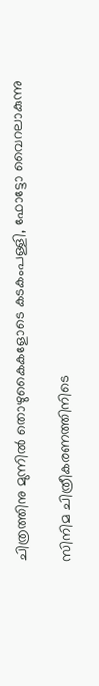ചിത്രത്തിനു മുന്നില്‍ തൊഴുകൈകളോടെ കടകംപള്ളി, ഫോട്ടോ വൈറലാകുന്നു

സിനിമ ചിത്രീകരണത്തിനിടെ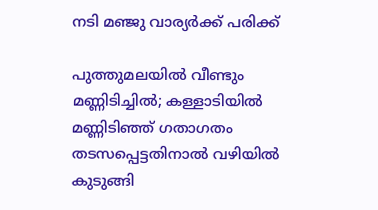നടി മഞ്ജു വാര്യര്‍ക്ക് പരിക്ക്

പുത്തുമലയില്‍ വീണ്ടും മണ്ണിടിച്ചില്‍; കള്ളാടിയില്‍ മണ്ണിടിഞ്ഞ് ഗതാഗതം തടസപ്പെട്ടതിനാല്‍ വഴിയില്‍ കുടുങ്ങി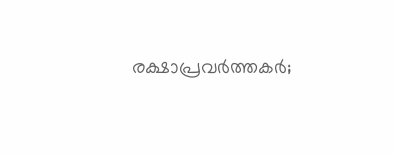രക്ഷാപ്രവര്‍ത്തകര്‍;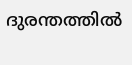ദുരന്തത്തില്‍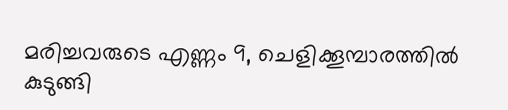മരിച്ചവരുടെ എണ്ണം 9, ചെളിക്കൂമ്പാരത്തില്‍ കുടുങ്ങി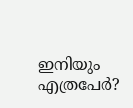ഇനിയും എത്രപേര്‍?